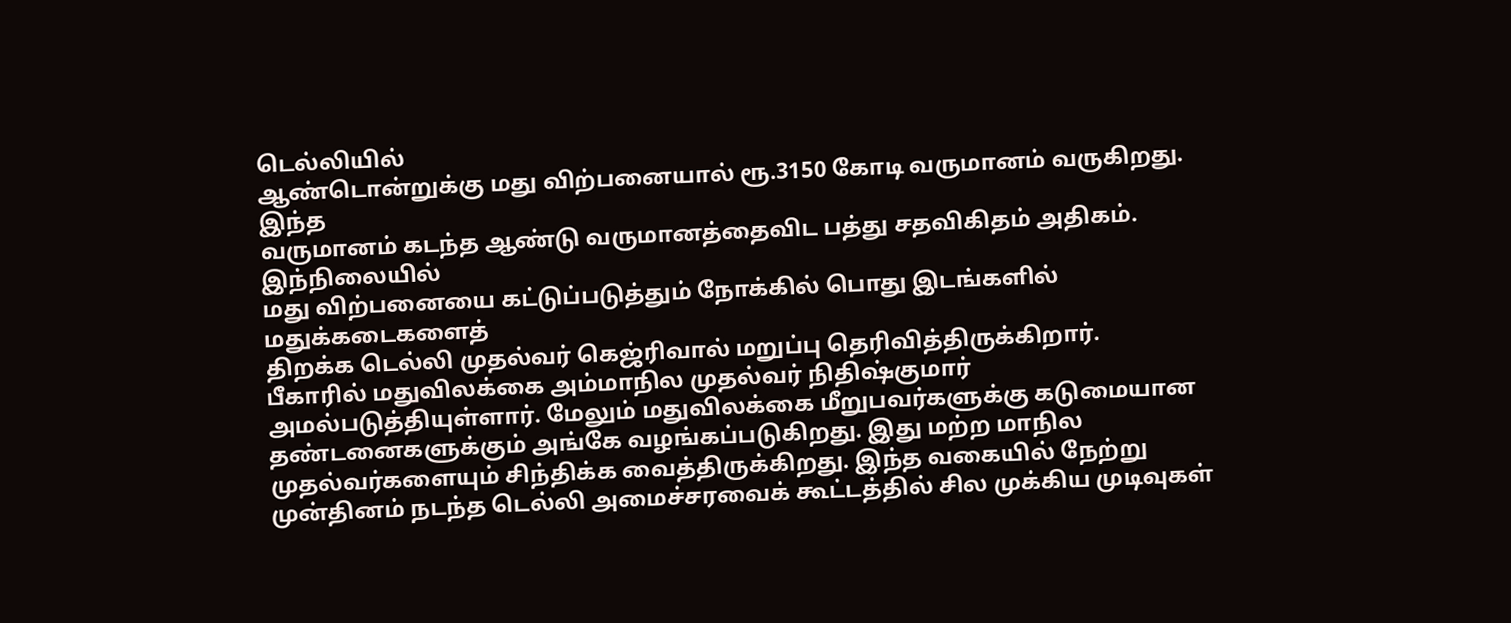டெல்லியில்
ஆண்டொன்றுக்கு மது விற்பனையால் ரூ.3150 கோடி வருமானம் வருகிறது. இந்த
வருமானம் கடந்த ஆண்டு வருமானத்தைவிட பத்து சதவிகிதம் அதிகம். இந்நிலையில்
மது விற்பனையை கட்டுப்படுத்தும் நோக்கில் பொது இடங்களில் மதுக்கடைகளைத்
திறக்க டெல்லி முதல்வர் கெஜ்ரிவால் மறுப்பு தெரிவித்திருக்கிறார்.
பீகாரில் மதுவிலக்கை அம்மாநில முதல்வர் நிதிஷ்குமார் அமல்படுத்தியுள்ளார். மேலும் மதுவிலக்கை மீறுபவர்களுக்கு கடுமையான தண்டனைகளுக்கும் அங்கே வழங்கப்படுகிறது. இது மற்ற மாநில முதல்வர்களையும் சிந்திக்க வைத்திருக்கிறது. இந்த வகையில் நேற்று முன்தினம் நடந்த டெல்லி அமைச்சரவைக் கூட்டத்தில் சில முக்கிய முடிவுகள்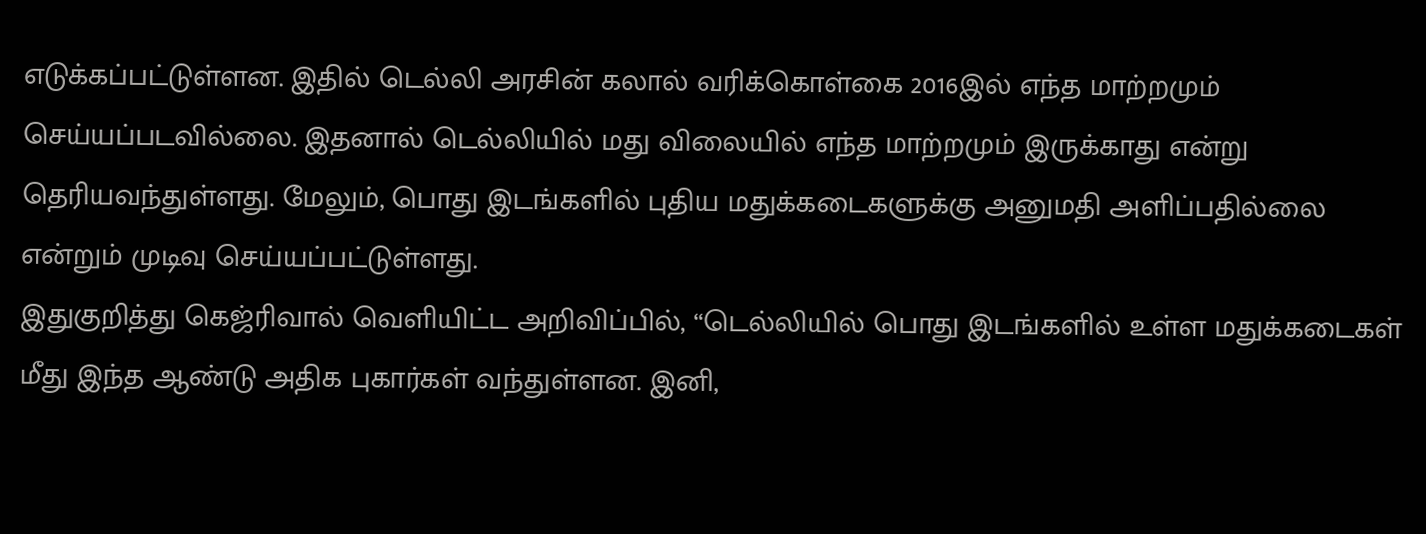எடுக்கப்பட்டுள்ளன. இதில் டெல்லி அரசின் கலால் வரிக்கொள்கை 2016இல் எந்த மாற்றமும் செய்யப்படவில்லை. இதனால் டெல்லியில் மது விலையில் எந்த மாற்றமும் இருக்காது என்று தெரியவந்துள்ளது. மேலும், பொது இடங்களில் புதிய மதுக்கடைகளுக்கு அனுமதி அளிப்பதில்லை என்றும் முடிவு செய்யப்பட்டுள்ளது.
இதுகுறித்து கெஜ்ரிவால் வெளியிட்ட அறிவிப்பில், “டெல்லியில் பொது இடங்களில் உள்ள மதுக்கடைகள் மீது இந்த ஆண்டு அதிக புகார்கள் வந்துள்ளன. இனி,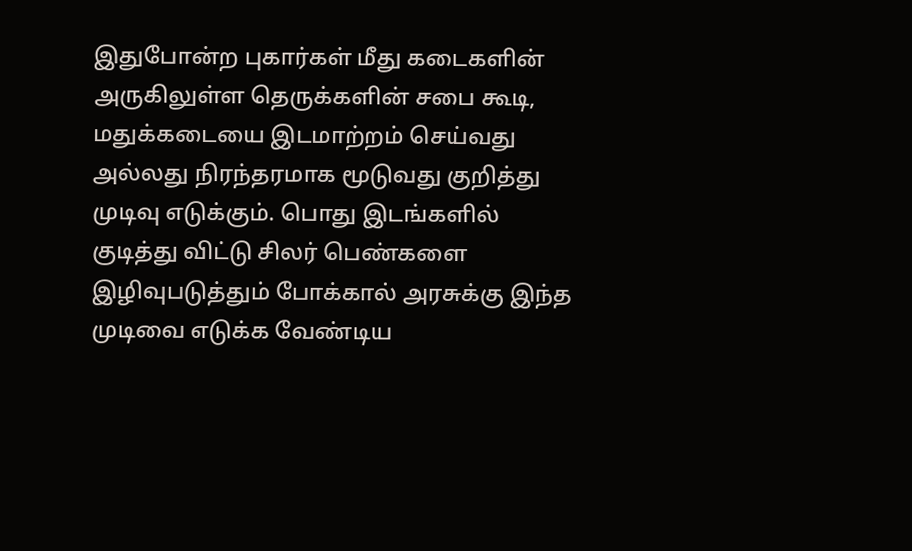இதுபோன்ற புகார்கள் மீது கடைகளின் அருகிலுள்ள தெருக்களின் சபை கூடி, மதுக்கடையை இடமாற்றம் செய்வது அல்லது நிரந்தரமாக மூடுவது குறித்து முடிவு எடுக்கும். பொது இடங்களில் குடித்து விட்டு சிலர் பெண்களை இழிவுபடுத்தும் போக்கால் அரசுக்கு இந்த முடிவை எடுக்க வேண்டிய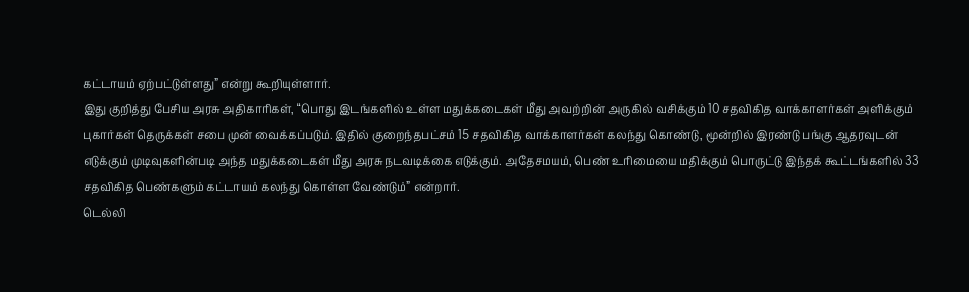கட்டாயம் ஏற்பட்டுள்ளது” என்று கூறியுள்ளார்.
இது குறித்து பேசிய அரசு அதிகாரிகள், “பொது இடங்களில் உள்ள மதுக்கடைகள் மீது அவற்றின் அருகில் வசிக்கும் 10 சதவிகித வாக்காளர்கள் அளிக்கும் புகார்கள் தெருக்கள் சபை முன் வைக்கப்படும். இதில் குறைந்தபட்சம் 15 சதவிகித வாக்காளர்கள் கலந்து கொண்டு, மூன்றில் இரண்டு பங்கு ஆதரவுடன் எடுக்கும் முடிவுகளின்படி அந்த மதுக்கடைகள் மீது அரசு நடவடிக்கை எடுக்கும். அதேசமயம், பெண் உரிமையை மதிக்கும் பொருட்டு இந்தக் கூட்டங்களில் 33 சதவிகித பெண்களும் கட்டாயம் கலந்து கொள்ள வேண்டும்” என்றார்.
டெல்லி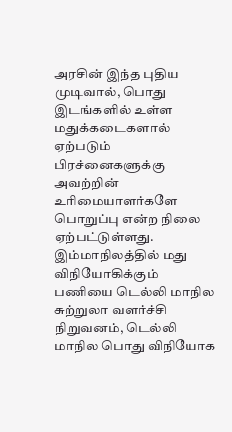அரசின் இந்த புதிய முடிவால், பொது இடங்களில் உள்ள மதுக்கடைகளால் ஏற்படும் பிரச்னைகளுக்கு அவற்றின் உரிமையாளர்களே பொறுப்பு என்ற நிலை ஏற்பட்டுள்ளது. இம்மாநிலத்தில் மது விநியோகிக்கும் பணியை டெல்லி மாநில சுற்றுலா வளர்ச்சி நிறுவனம், டெல்லி மாநில பொது விநியோக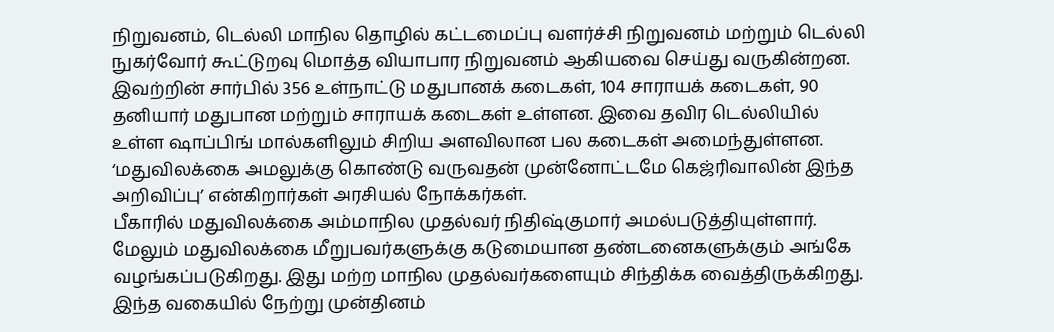நிறுவனம், டெல்லி மாநில தொழில் கட்டமைப்பு வளர்ச்சி நிறுவனம் மற்றும் டெல்லி நுகர்வோர் கூட்டுறவு மொத்த வியாபார நிறுவனம் ஆகியவை செய்து வருகின்றன.
இவற்றின் சார்பில் 356 உள்நாட்டு மதுபானக் கடைகள், 104 சாராயக் கடைகள், 90 தனியார் மதுபான மற்றும் சாராயக் கடைகள் உள்ளன. இவை தவிர டெல்லியில் உள்ள ஷாப்பிங் மால்களிலும் சிறிய அளவிலான பல கடைகள் அமைந்துள்ளன. ‘மதுவிலக்கை அமலுக்கு கொண்டு வருவதன் முன்னோட்டமே கெஜ்ரிவாலின் இந்த அறிவிப்பு’ என்கிறார்கள் அரசியல் நோக்கர்கள்.
பீகாரில் மதுவிலக்கை அம்மாநில முதல்வர் நிதிஷ்குமார் அமல்படுத்தியுள்ளார். மேலும் மதுவிலக்கை மீறுபவர்களுக்கு கடுமையான தண்டனைகளுக்கும் அங்கே வழங்கப்படுகிறது. இது மற்ற மாநில முதல்வர்களையும் சிந்திக்க வைத்திருக்கிறது. இந்த வகையில் நேற்று முன்தினம்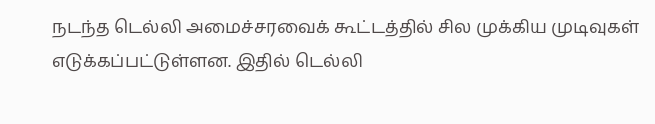நடந்த டெல்லி அமைச்சரவைக் கூட்டத்தில் சில முக்கிய முடிவுகள் எடுக்கப்பட்டுள்ளன. இதில் டெல்லி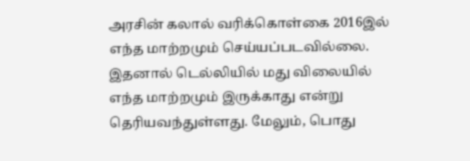அரசின் கலால் வரிக்கொள்கை 2016இல் எந்த மாற்றமும் செய்யப்படவில்லை. இதனால் டெல்லியில் மது விலையில் எந்த மாற்றமும் இருக்காது என்று தெரியவந்துள்ளது. மேலும், பொது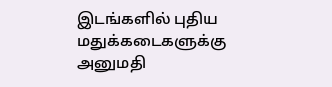இடங்களில் புதிய மதுக்கடைகளுக்கு அனுமதி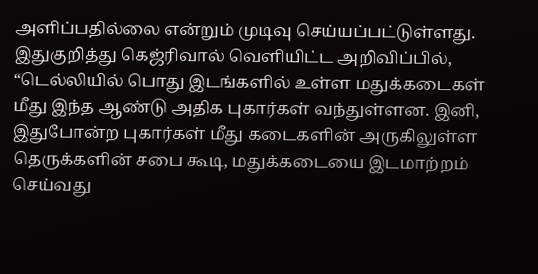அளிப்பதில்லை என்றும் முடிவு செய்யப்பட்டுள்ளது.
இதுகுறித்து கெஜ்ரிவால் வெளியிட்ட அறிவிப்பில், “டெல்லியில் பொது இடங்களில் உள்ள மதுக்கடைகள் மீது இந்த ஆண்டு அதிக புகார்கள் வந்துள்ளன. இனி, இதுபோன்ற புகார்கள் மீது கடைகளின் அருகிலுள்ள தெருக்களின் சபை கூடி, மதுக்கடையை இடமாற்றம் செய்வது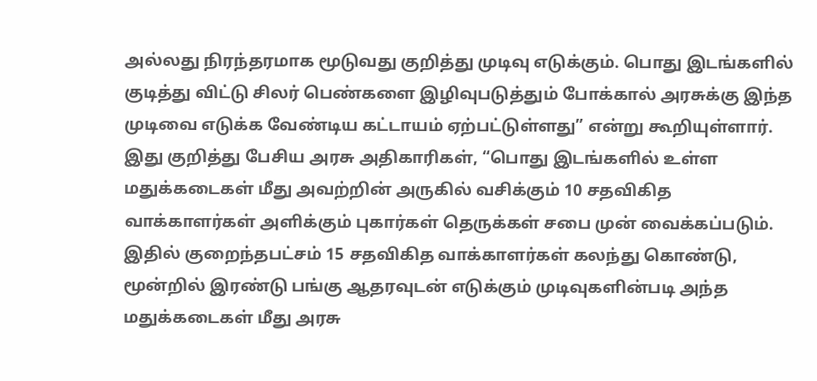அல்லது நிரந்தரமாக மூடுவது குறித்து முடிவு எடுக்கும். பொது இடங்களில் குடித்து விட்டு சிலர் பெண்களை இழிவுபடுத்தும் போக்கால் அரசுக்கு இந்த முடிவை எடுக்க வேண்டிய கட்டாயம் ஏற்பட்டுள்ளது” என்று கூறியுள்ளார்.
இது குறித்து பேசிய அரசு அதிகாரிகள், “பொது இடங்களில் உள்ள மதுக்கடைகள் மீது அவற்றின் அருகில் வசிக்கும் 10 சதவிகித வாக்காளர்கள் அளிக்கும் புகார்கள் தெருக்கள் சபை முன் வைக்கப்படும். இதில் குறைந்தபட்சம் 15 சதவிகித வாக்காளர்கள் கலந்து கொண்டு, மூன்றில் இரண்டு பங்கு ஆதரவுடன் எடுக்கும் முடிவுகளின்படி அந்த மதுக்கடைகள் மீது அரசு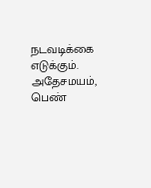நடவடிக்கை எடுக்கும். அதேசமயம், பெண்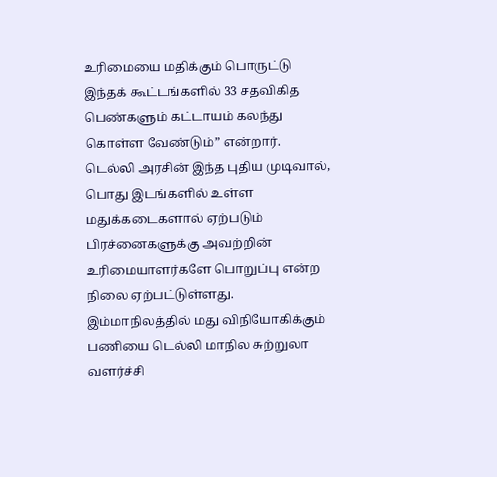உரிமையை மதிக்கும் பொருட்டு இந்தக் கூட்டங்களில் 33 சதவிகித பெண்களும் கட்டாயம் கலந்து கொள்ள வேண்டும்” என்றார்.
டெல்லி அரசின் இந்த புதிய முடிவால், பொது இடங்களில் உள்ள மதுக்கடைகளால் ஏற்படும் பிரச்னைகளுக்கு அவற்றின் உரிமையாளர்களே பொறுப்பு என்ற நிலை ஏற்பட்டுள்ளது. இம்மாநிலத்தில் மது விநியோகிக்கும் பணியை டெல்லி மாநில சுற்றுலா வளர்ச்சி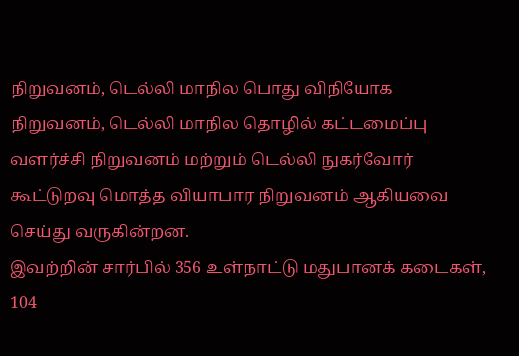நிறுவனம், டெல்லி மாநில பொது விநியோக நிறுவனம், டெல்லி மாநில தொழில் கட்டமைப்பு வளர்ச்சி நிறுவனம் மற்றும் டெல்லி நுகர்வோர் கூட்டுறவு மொத்த வியாபார நிறுவனம் ஆகியவை செய்து வருகின்றன.
இவற்றின் சார்பில் 356 உள்நாட்டு மதுபானக் கடைகள், 104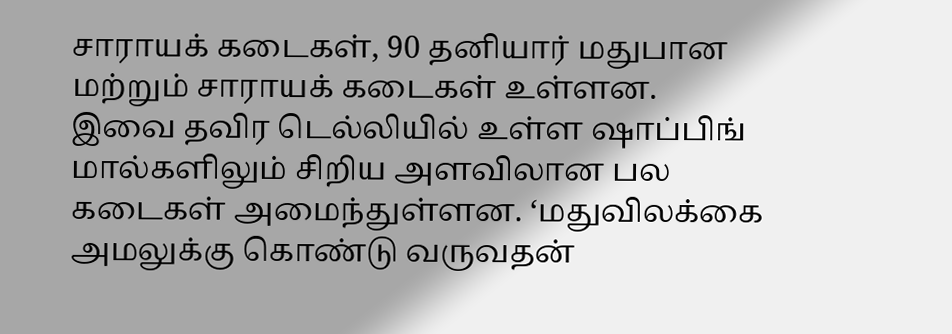சாராயக் கடைகள், 90 தனியார் மதுபான மற்றும் சாராயக் கடைகள் உள்ளன. இவை தவிர டெல்லியில் உள்ள ஷாப்பிங் மால்களிலும் சிறிய அளவிலான பல கடைகள் அமைந்துள்ளன. ‘மதுவிலக்கை அமலுக்கு கொண்டு வருவதன்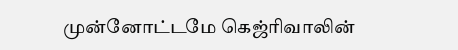முன்னோட்டமே கெஜ்ரிவாலின்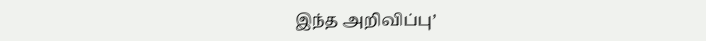இந்த அறிவிப்பு’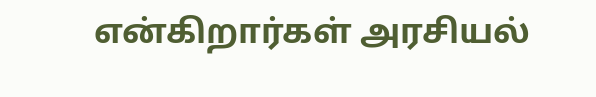என்கிறார்கள் அரசியல்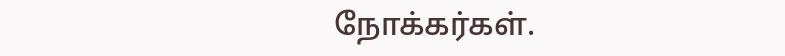நோக்கர்கள்.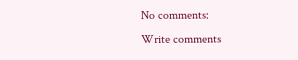No comments:
Write comments